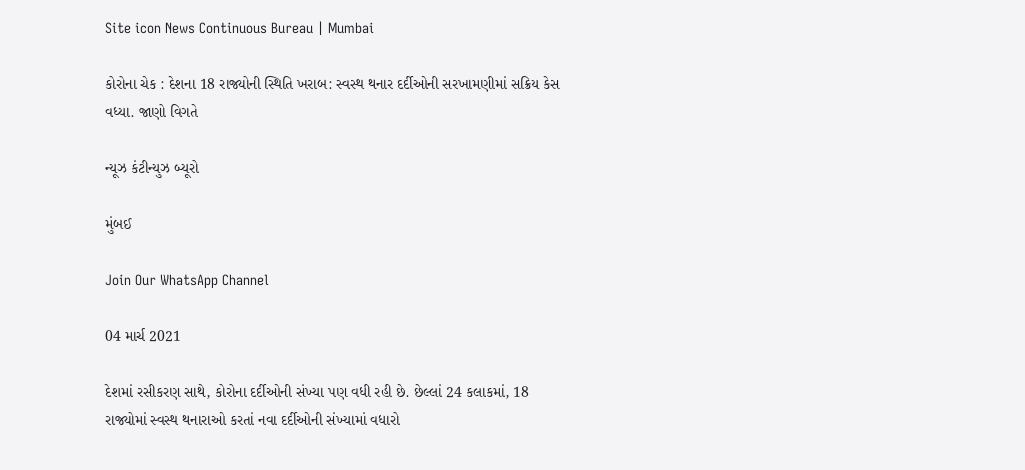Site icon News Continuous Bureau | Mumbai

કોરોના ચેક : દેશના 18 રાજ્યોની સ્થિતિ ખરાબ: સ્વસ્થ થનાર દર્દીઓની સરખામણીમાં સક્રિય કેસ વધ્યા. જાણો વિગતે

ન્યૂઝ કંટીન્યુઝ બ્યૂરો

મુંબઈ

Join Our WhatsApp Channel

04 માર્ચ 2021

દેશમાં રસીકરણ સાથે, કોરોના દર્દીઓની સંખ્યા પણ વધી રહી છે. છેલ્લાં 24 કલાકમાં, 18 રાજ્યોમાં સ્વસ્થ થનારાઓ કરતાં નવા દર્દીઓની સંખ્યામાં વધારો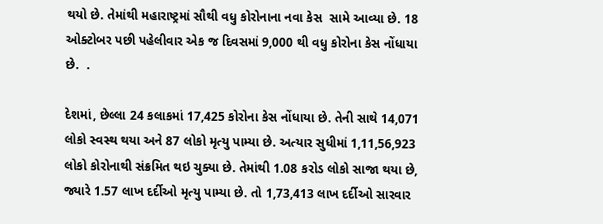થયો છે. તેમાંથી મહારાષ્ટ્રમાં સૌથી વધુ કોરોનાના નવા કેસ  સામે આવ્યા છે. 18 ઓક્ટોબર પછી પહેલીવાર એક જ દિવસમાં 9,000 થી વધુ કોરોના કેસ નોંધાયા છે.  .

દેશમાં, છેલ્લા 24 કલાકમાં 17,425 કોરોના કેસ નોંધાયા છે. તેની સાથે 14,071 લોકો સ્વસ્થ થયા અને 87 લોકો મૃત્યુ પામ્યા છે. અત્યાર સુધીમાં 1,11,56,923 લોકો કોરોનાથી સંક્રમિત થઇ ચુક્યા છે. તેમાંથી 1.08 કરોડ લોકો સાજા થયા છે, જ્યારે 1.57 લાખ દર્દીઓ મૃત્યુ પામ્યા છે. તો 1,73,413 લાખ દર્દીઓ સારવાર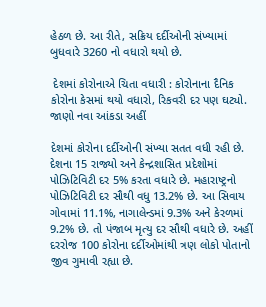હેઠળ છે. આ રીતે, સક્રિય દર્દીઓની સંખ્યામાં બુધવારે 3260 નો વધારો થયો છે.

 દેશમાં કોરોનાએ ચિતા વધારી : કોરોનાના દૈનિક કોરોના કેસમાં થયો વધારો, રિકવરી દર પણ ઘટ્યો. જાણો નવા આંકડા અહીં

દેશમાં કોરોના દર્દીઓની સંખ્યા સતત વધી રહી છે. દેશના 15 રાજ્યો અને કેન્દ્રશાસિત પ્રદેશોમાં પોઝિટિવિટી દર 5% કરતા વધારે છે. મહારાષ્ટ્રનો પોઝિટિવિટી દર સૌથી વધુ 13.2% છે. આ સિવાય ગોવામાં 11.1%, નાગાલેન્ડમાં 9.3% અને કેરળમાં 9.2% છે. તો પંજાબ મૃત્યુ દર સૌથી વધારે છે. અહીં દરરોજ 100 કોરોના દર્દીઓમાંથી ત્રણ લોકો પોતાનો જીવ ગુમાવી રહ્યા છે.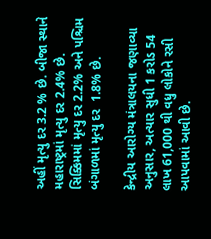અહીં મૃત્યુ દર 3.2 % છે. બીજા સ્થાને મહારાષ્ટ્રમાં મૃત્યુ દર 2.4% છે. સિક્કિમમાં મૃત્યુ દર 2.2% અને પશ્ચિમ બંગાળમાં મૃત્યુ દર  1.8% છે.

કેન્દ્રીય આરોગ્ય મંત્રાલયના જણાવ્યા અનુસાર, અત્યાર સુધી 1 કરોડ 54 લાખ 61,000 થી વધુ લોકોને રસી આપવામાં આવી છે.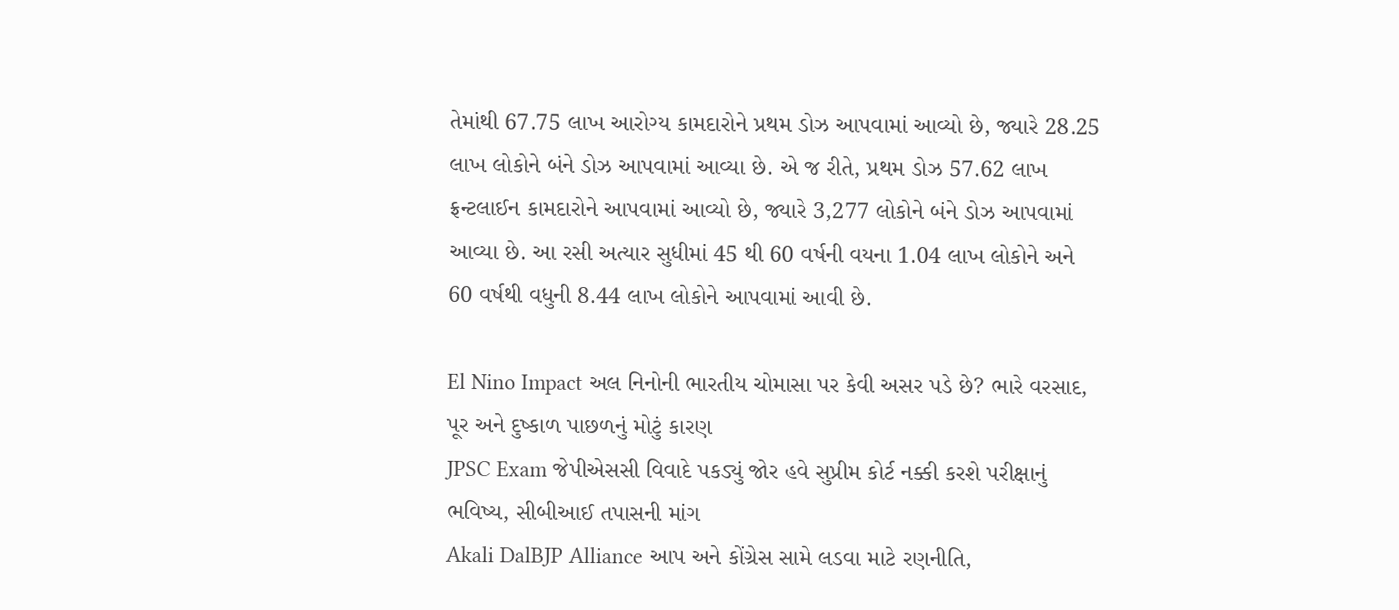તેમાંથી 67.75 લાખ આરોગ્ય કામદારોને પ્રથમ ડોઝ આપવામાં આવ્યો છે, જ્યારે 28.25 લાખ લોકોને બંને ડોઝ આપવામાં આવ્યા છે. એ જ રીતે, પ્રથમ ડોઝ 57.62 લાખ ફ્રન્ટલાઈન કામદારોને આપવામાં આવ્યો છે, જ્યારે 3,277 લોકોને બંને ડોઝ આપવામાં આવ્યા છે. આ રસી અત્યાર સુધીમાં 45 થી 60 વર્ષની વયના 1.04 લાખ લોકોને અને 60 વર્ષથી વધુની 8.44 લાખ લોકોને આપવામાં આવી છે.

El Nino Impact અલ નિનોની ભારતીય ચોમાસા પર કેવી અસર પડે છે? ભારે વરસાદ, પૂર અને દુષ્કાળ પાછળનું મોટું કારણ
JPSC Exam જેપીએસસી વિવાદે પકડ્યું જોર હવે સુપ્રીમ કોર્ટ નક્કી કરશે પરીક્ષાનું ભવિષ્ય, સીબીઆઈ તપાસની માંગ
Akali DalBJP Alliance આપ અને કોંગ્રેસ સામે લડવા માટે રણનીતિ,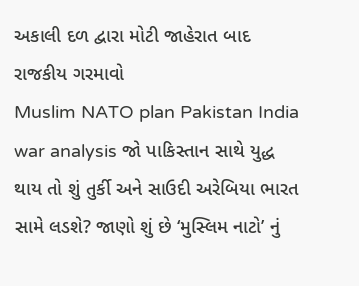અકાલી દળ દ્વારા મોટી જાહેરાત બાદ રાજકીય ગરમાવો
Muslim NATO plan Pakistan India war analysis જો પાકિસ્તાન સાથે યુદ્ધ થાય તો શું તુર્કી અને સાઉદી અરેબિયા ભારત સામે લડશે? જાણો શું છે ‘મુસ્લિમ નાટો’ નું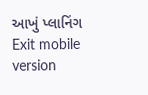આખું પ્લાનિંગ
Exit mobile version